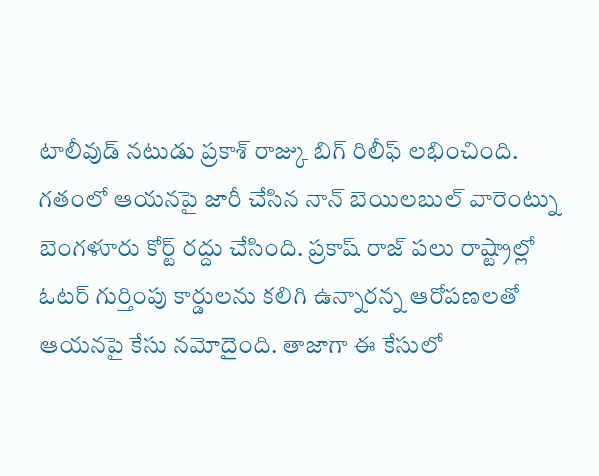టాలీవుడ్ నటుడు ప్రకాశ్ రాజ్కు బిగ్ రిలీఫ్ లభించింది. గతంలో ఆయనపై జారీ చేసిన నాన్ బెయిలబుల్ వారెంట్ను బెంగళూరు కోర్ట్ రద్దు చేసింది. ప్రకాష్ రాజ్ పలు రాష్ట్రాల్లో ఓటర్ గుర్తింపు కార్డులను కలిగి ఉన్నారన్న ఆరోపణలతో ఆయనపై కేసు నమోదైంది. తాజాగా ఈ కేసులో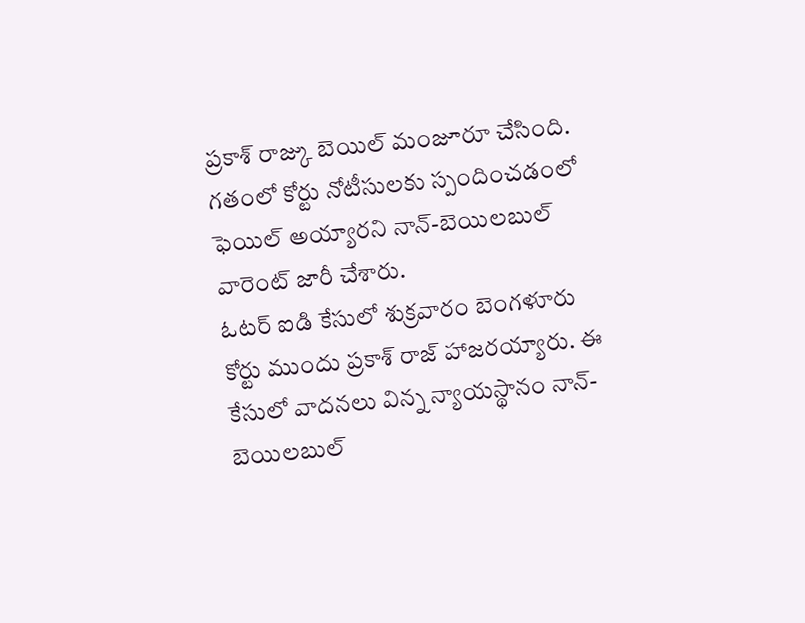ప్రకాశ్ రాజ్కు బెయిల్ మంజూరూ చేసింది. గతంలో కోర్టు నోటీసులకు స్పందించడంలో ఫెయిల్ అయ్యారని నాన్-బెయిలబుల్ వారెంట్ జారీ చేశారు.
ఓటర్ ఐడి కేసులో శుక్రవారం బెంగళూరు కోర్టు ముందు ప్రకాశ్ రాజ్ హాజరయ్యారు. ఈ కేసులో వాదనలు విన్న న్యాయస్థానం నాన్-బెయిలబుల్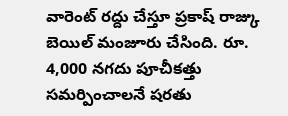వారెంట్ రద్దు చేస్తూ ప్రకాష్ రాజ్కు బెయిల్ మంజూరు చేసింది. రూ. 4,000 నగదు పూచీకత్తు సమర్పించాలనే షరతు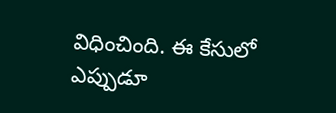విధించింది. ఈ కేసులో ఎప్పుడూ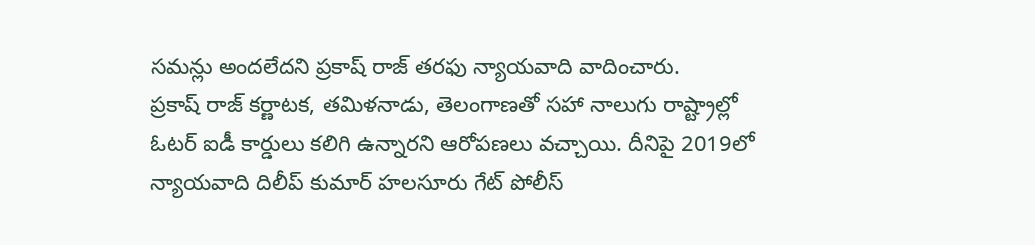సమన్లు అందలేదని ప్రకాష్ రాజ్ తరఫు న్యాయవాది వాదించారు.
ప్రకాష్ రాజ్ కర్ణాటక, తమిళనాడు, తెలంగాణతో సహా నాలుగు రాష్ట్రాల్లో ఓటర్ ఐడీ కార్డులు కలిగి ఉన్నారని ఆరోపణలు వచ్చాయి. దీనిపై 2019లో న్యాయవాది దిలీప్ కుమార్ హలసూరు గేట్ పోలీస్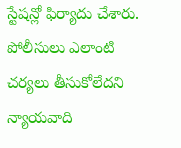స్టేషన్లో ఫిర్యాదు చేశారు. పోలీసులు ఎలాంటి చర్యలు తీసుకోలేదని న్యాయవాది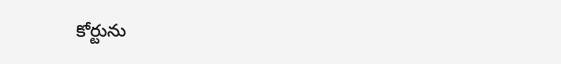కోర్టును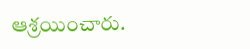ఆశ్రయించారు.